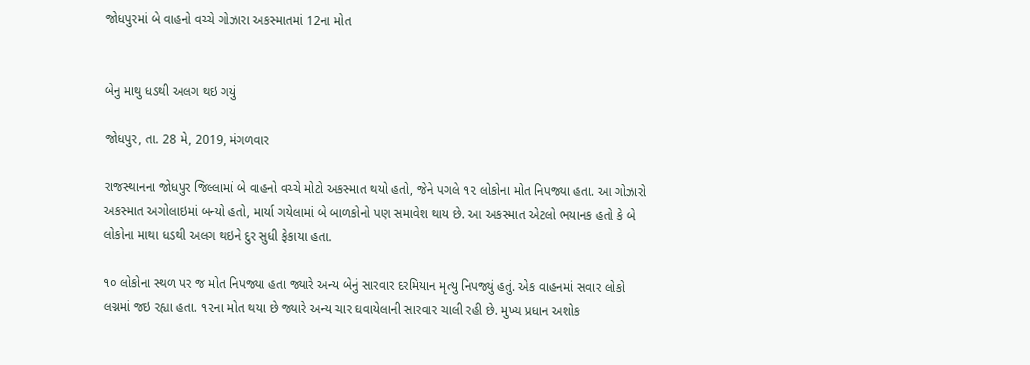જોધપુરમાં બે વાહનો વચ્ચે ગોઝારા અકસ્માતમાં 12ના મોત


બેનુ માથુ ધડથી અલગ થઇ ગયું

જોધપુર, તા. 28 મે, 2019, મંગળવાર

રાજસ્થાનના જોધપુર જિલ્લામાં બે વાહનો વચ્ચે મોટો અકસ્માત થયો હતો, જેને પગલે ૧૨ લોકોના મોત નિપજ્યા હતા. આ ગોઝારો અકસ્માત અગોલાઇમાં બન્યો હતો, માર્યા ગયેલામાં બે બાળકોનો પણ સમાવેશ થાય છે. આ અકસ્માત એટલો ભયાનક હતો કે બે લોકોના માથા ધડથી અલગ થઇને દુર સુધી ફેકાયા હતા.

૧૦ લોકોના સ્થળ પર જ મોત નિપજ્યા હતા જ્યારે અન્ય બેનું સારવાર દરમિયાન મૃત્યુ નિપજ્યું હતું. એક વાહનમાં સવાર લોકો લગ્નમાં જઇ રહ્યા હતા. ૧૨ના મોત થયા છે જ્યારે અન્ય ચાર ઘવાયેલાની સારવાર ચાલી રહી છે. મુખ્ય પ્રધાન અશોક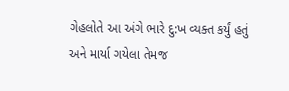ગેહલોતે આ અંગે ભારે દુ:ખ વ્યક્ત કર્યું હતું અને માર્યા ગયેલા તેમજ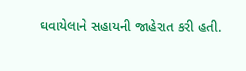ઘવાયેલાને સહાયની જાહેરાત કરી હતી.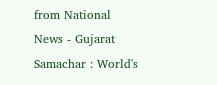from National News - Gujarat Samachar : World's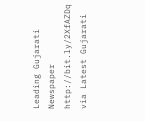Leading Gujarati Newspaper http://bit.ly/2XfAZDq
via Latest Gujarati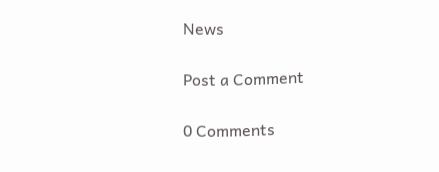News

Post a Comment

0 Comments